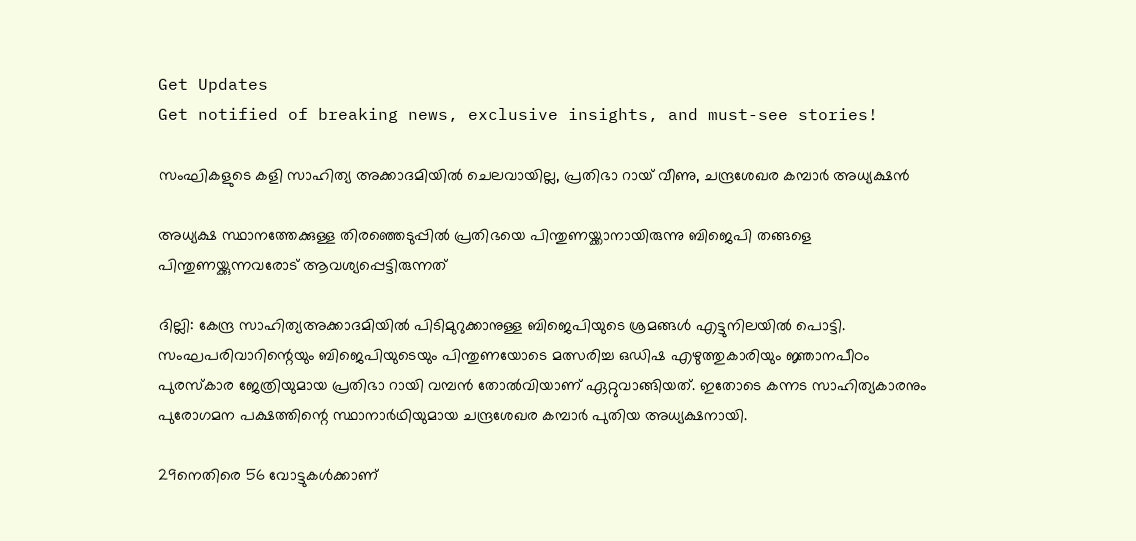Get Updates
Get notified of breaking news, exclusive insights, and must-see stories!

സംഘികളുടെ കളി സാഹിത്യ അക്കാദമിയില്‍ ചെലവായില്ല, പ്രതിഭാ റായ് വീണു, ചന്ദ്രശേഖര കമ്പാര്‍ അധ്യക്ഷന്‍

അധ്യക്ഷ സ്ഥാനത്തേക്കുള്ള തിരഞ്ഞെടുപ്പില്‍ പ്രതിഭയെ പിന്തുണയ്ക്കാനായിരുന്നു ബിജെപി തങ്ങളെ പിന്തുണയ്ക്കുന്നവരോട് ആവശ്യപ്പെട്ടിരുന്നത്

ദില്ലി: കേന്ദ്ര സാഹിത്യഅക്കാദമിയില്‍ പിടിമുറുക്കാനുള്ള ബിജെപിയുടെ ശ്രമങ്ങള്‍ എട്ടുനിലയില്‍ പൊട്ടി. സംഘപരിവാറിന്റെയും ബിജെപിയുടെയും പിന്തുണയോടെ മത്സരിച്ച ഒഡിഷ എഴുത്തുകാരിയും ജ്ഞാനപീഠം പുരസ്‌കാര ജേത്രിയുമായ പ്രതിഭാ റായി വമ്പന്‍ തോല്‍വിയാണ് ഏറ്റുവാങ്ങിയത്. ഇതോടെ കന്നട സാഹിത്യകാരനും പുരോഗമന പക്ഷത്തിന്റെ സ്ഥാനാര്‍ഥിയുമായ ചന്ദ്രശേഖര കമ്പാര്‍ പുതിയ അധ്യക്ഷനായി.

29നെതിരെ 56 വോട്ടുകള്‍ക്കാണ്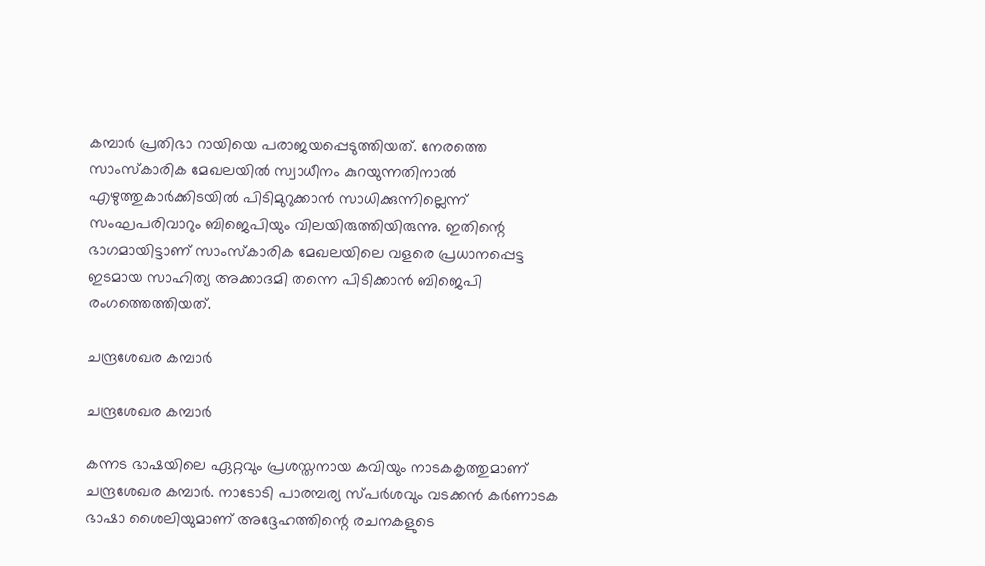കമ്പാര്‍ പ്രതിഭാ റായിയെ പരാജയപ്പെടുത്തിയത്. നേരത്തെ സാംസ്‌കാരിക മേഖലയില്‍ സ്വാധീനം കുറയുന്നതിനാല്‍ എഴുത്തുകാര്‍ക്കിടയില്‍ പിടിമുറുക്കാന്‍ സാധിക്കുന്നില്ലെന്ന് സംഘപരിവാറും ബിജെപിയും വിലയിരുത്തിയിരുന്നു. ഇതിന്റെ ഭാഗമായിട്ടാണ് സാംസ്‌കാരിക മേഖലയിലെ വളരെ പ്രധാനപ്പെട്ട ഇടമായ സാഹിത്യ അക്കാദമി തന്നെ പിടിക്കാന്‍ ബിജെപി രംഗത്തെത്തിയത്.

ചന്ദ്രശേഖര കമ്പാര്‍

ചന്ദ്രശേഖര കമ്പാര്‍

കന്നട ഭാഷയിലെ ഏറ്റവും പ്രശസ്തനായ കവിയും നാടകകൃത്തുമാണ് ചന്ദ്രശേഖര കമ്പാര്‍. നാടോടി പാരമ്പര്യ സ്പര്‍ശവും വടക്കന്‍ കര്‍ണാടക ഭാഷാ ശൈലിയുമാണ് അദ്ദേഹത്തിന്റെ രചനകളുടെ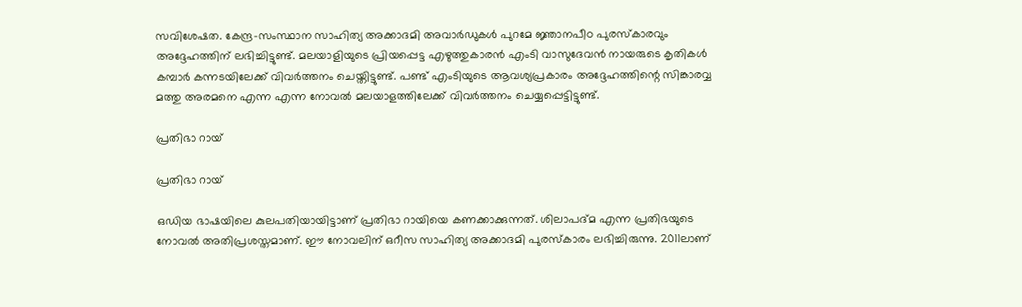സവിശേഷത. കേന്ദ്ര-സംസ്ഥാന സാഹിത്യ അക്കാദമി അവാര്‍ഡുകള്‍ പുറമേ ജ്ഞാനപീഠ പുരസ്‌കാരവും അദ്ദേഹത്തിന് ലഭിച്ചിട്ടുണ്ട്. മലയാളിയുടെ പ്രിയപ്പെട്ട എഴുത്തുകാരന്‍ എംടി വാസുദേവന്‍ നായരുടെ കൃതികള്‍ കമ്പാര്‍ കന്നടയിലേക്ക് വിവര്‍ത്തനം ചെയ്തിട്ടുണ്ട്. പണ്ട് എംടിയുടെ ആവശ്യപ്രകാരം അദ്ദേഹത്തിന്റെ സിങ്കാരവ്വ മത്തു അരമനെ എന്ന എന്ന നോവല്‍ മലയാളത്തിലേക്ക് വിവര്‍ത്തനം ചെയ്യപ്പെട്ടിട്ടുണ്ട്.

പ്രതിഭാ റായ്

പ്രതിഭാ റായ്

ഒഡിയ ഭാഷയിലെ കുലപതിയായിട്ടാണ് പ്രതിഭാ റായിയെ കണക്കാക്കുന്നത്. ശിലാപദ്മ എന്ന പ്രതിഭയുടെ നോവല്‍ അതിപ്രശസ്തമാണ്. ഈ നോവലിന് ഒറീസ സാഹിത്യ അക്കാദമി പുരസ്‌കാരം ലഭിച്ചിരുന്നു. 2011ലാണ്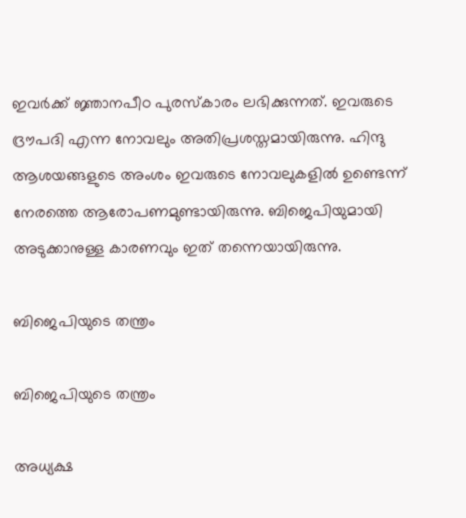ഇവര്‍ക്ക് ജ്ഞാനപീഠ പുരസ്‌കാരം ലഭിക്കുന്നത്. ഇവരുടെ ദ്രൗപദി എന്ന നോവലും അതിപ്രശസ്തമായിരുന്നു. ഹിന്ദു ആശയങ്ങളുടെ അംശം ഇവരുടെ നോവലുകളില്‍ ഉണ്ടെന്ന് നേരത്തെ ആരോപണമുണ്ടായിരുന്നു. ബിജെപിയുമായി അടുക്കാനുള്ള കാരണവും ഇത് തന്നെയായിരുന്നു.

ബിജെപിയുടെ തന്ത്രം

ബിജെപിയുടെ തന്ത്രം

അധ്യക്ഷ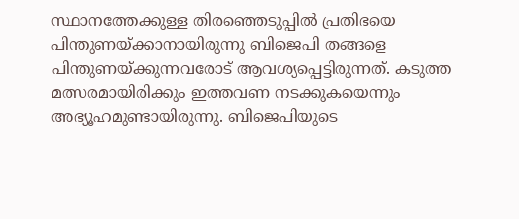സ്ഥാനത്തേക്കുള്ള തിരഞ്ഞെടുപ്പില്‍ പ്രതിഭയെ പിന്തുണയ്ക്കാനായിരുന്നു ബിജെപി തങ്ങളെ പിന്തുണയ്ക്കുന്നവരോട് ആവശ്യപ്പെട്ടിരുന്നത്. കടുത്ത മത്സരമായിരിക്കും ഇത്തവണ നടക്കുകയെന്നും അഭ്യൂഹമുണ്ടായിരുന്നു. ബിജെപിയുടെ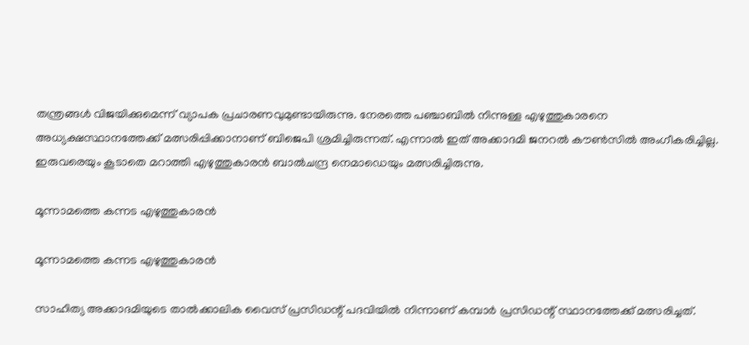തന്ത്രങ്ങള്‍ വിജയിക്കുമെന്ന് വ്യാപക പ്രചാരണവുമുണ്ടായിരുന്നു. നേരത്തെ പഞ്ചാബില്‍ നിന്നുള്ള എഴുത്തുകാരനെ അധ്യക്ഷസ്ഥാനത്തേക്ക് മത്സരിപ്പിക്കാനാണ് ബിജെപി ശ്രമിച്ചിരുന്നത്. എന്നാല്‍ ഇത് അക്കാദമി ജനറല്‍ കൗണ്‍സില്‍ അംഗീകരിച്ചില്ല. ഇരുവരെയും കൂടാതെ മറാത്തി എഴുത്തുകാരന്‍ ബാല്‍ചന്ദ്ര നെമാഡെയും മത്സരിച്ചിരുന്നു.

മൂന്നാമത്തെ കന്നട എഴുത്തുകാരന്‍

മൂന്നാമത്തെ കന്നട എഴുത്തുകാരന്‍

സാഹിത്യ അക്കാദമിയുടെ താല്‍ക്കാലിക വൈസ് പ്രസിഡന്റ് പദവിയില്‍ നിന്നാണ് കമ്പാര്‍ പ്രസിഡന്റ് സ്ഥാനത്തേക്ക് മത്സരിച്ചത്.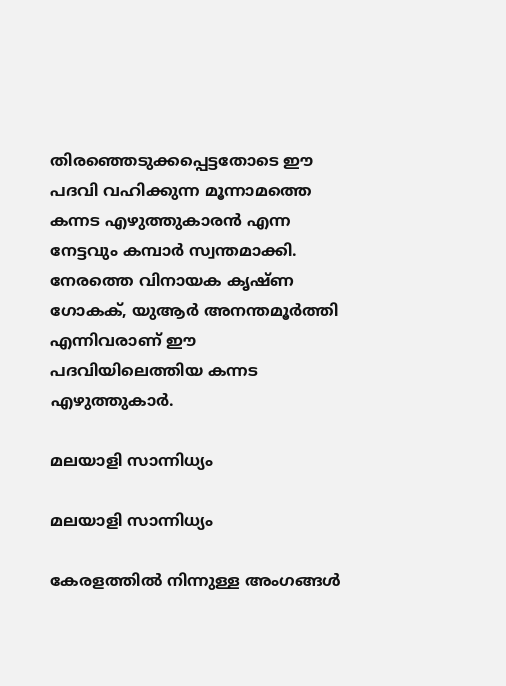തിരഞ്ഞെടുക്കപ്പെട്ടതോടെ ഈ പദവി വഹിക്കുന്ന മൂന്നാമത്തെ കന്നട എഴുത്തുകാരന്‍ എന്ന നേട്ടവും കമ്പാര്‍ സ്വന്തമാക്കി. നേരത്തെ വിനായക കൃഷ്ണ ഗോകക്, യുആര്‍ അനന്തമൂര്‍ത്തി എന്നിവരാണ് ഈ പദവിയിലെത്തിയ കന്നട എഴുത്തുകാര്‍.

മലയാളി സാന്നിധ്യം

മലയാളി സാന്നിധ്യം

കേരളത്തില്‍ നിന്നുള്ള അംഗങ്ങള്‍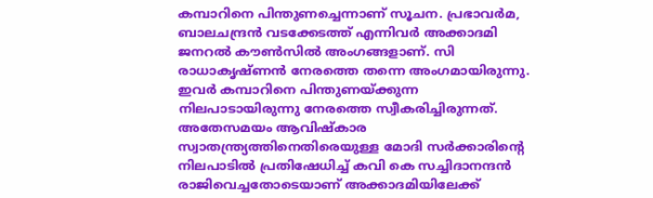കമ്പാറിനെ പിന്തുണച്ചെന്നാണ് സൂചന. പ്രഭാവര്‍മ, ബാലചന്ദ്രന്‍ വടക്കേടത്ത് എന്നിവര്‍ അക്കാദമി ജനറല്‍ കൗണ്‍സില്‍ അംഗങ്ങളാണ്. സി രാധാകൃഷ്ണന്‍ നേരത്തെ തന്നെ അംഗമായിരുന്നു. ഇവര്‍ കമ്പാറിനെ പിന്തുണയ്ക്കുന്ന നിലപാടായിരുന്നു നേരത്തെ സ്വീകരിച്ചിരുന്നത്. അതേസമയം ആവിഷ്‌കാര സ്വാതന്ത്ര്യത്തിനെതിരെയുള്ള മോദി സര്‍ക്കാരിന്റെ നിലപാടില്‍ പ്രതിഷേധിച്ച് കവി കെ സച്ചിദാനന്ദന്‍ രാജിവെച്ചതോടെയാണ് അക്കാദമിയിലേക്ക്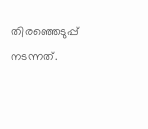തിരഞ്ഞെടുപ്പ് നടന്നത്.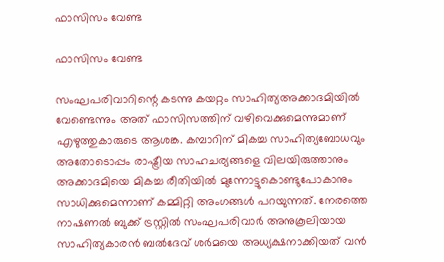ഫാസിസം വേണ്ട

ഫാസിസം വേണ്ട

സംഘപരിവാറിന്റെ കടന്നു കയറ്റം സാഹിത്യഅക്കാദമിയില്‍ വേണ്ടെന്നും അത് ഫാസിസത്തിന് വഴിവെക്കുമെന്നുമാണ് എഴുത്തുകാരുടെ ആശങ്ക. കമ്പാറിന് മികച്ച സാഹിത്യബോധവും അതോടൊപ്പം രാഷ്ട്രീയ സാഹചര്യങ്ങളെ വിലയിരുത്താനും അക്കാദമിയെ മികച്ച രീതിയില്‍ മുന്നോട്ടുകൊണ്ടുപോകാനും സാധിക്കുമെന്നാണ് കമ്മിറ്റി അംഗങ്ങള്‍ പറയുന്നത്. നേരത്തെ നാഷണല്‍ ബുക്ക് ട്രസ്റ്റില്‍ സംഘപരിവാര്‍ അനുകൂലിയായ സാഹിത്യകാരന്‍ ബല്‍ദേവ് ശര്‍മയെ അധ്യക്ഷനാക്കിയത് വന്‍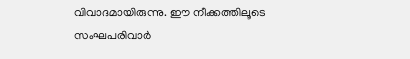വിവാദമായിരുന്നു. ഈ നീക്കത്തിലൂടെ സംഘപരിവാര്‍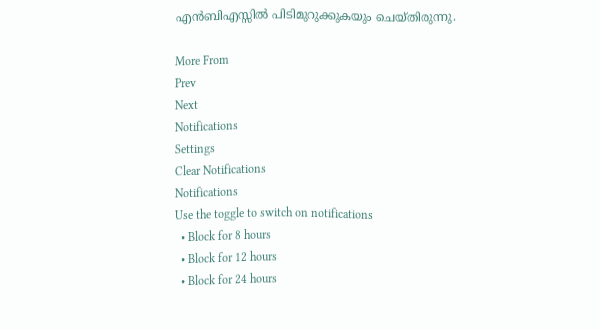എന്‍ബിഎസ്സില്‍ പിടിമുറുക്കുകയും ചെയ്തിരുന്നു.

More From
Prev
Next
Notifications
Settings
Clear Notifications
Notifications
Use the toggle to switch on notifications
  • Block for 8 hours
  • Block for 12 hours
  • Block for 24 hours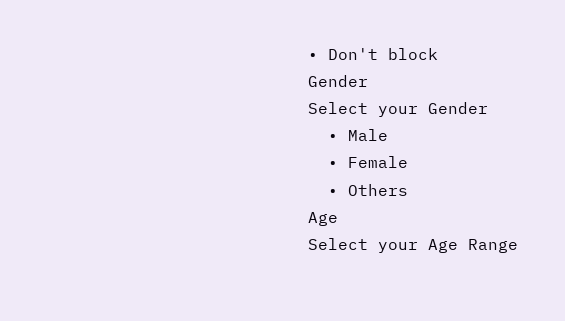• Don't block
Gender
Select your Gender
  • Male
  • Female
  • Others
Age
Select your Age Range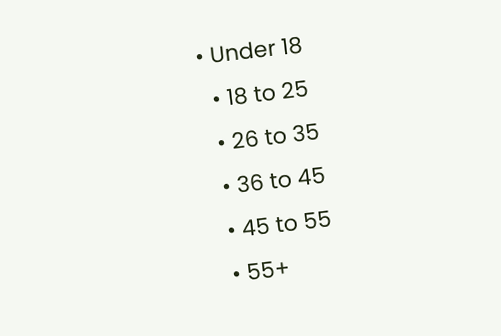• Under 18
  • 18 to 25
  • 26 to 35
  • 36 to 45
  • 45 to 55
  • 55+